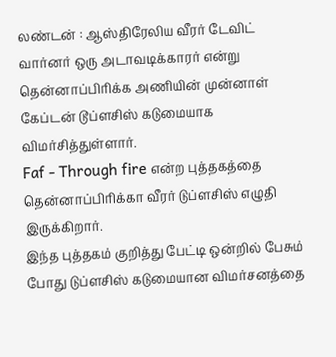லண்டன் : ஆஸ்திரேலிய வீரர் டேவிட் வார்னர் ஒரு அடாவடிக்காரர் என்று தென்னாப்பிரிக்க அணியின் முன்னாள் கேப்டன் டூப்ளசிஸ் கடுமையாக விமர்சித்துள்ளார்.
Faf - Through fire என்ற புத்தகத்தை தென்னாப்பிரிக்கா வீரர் டுப்ளசிஸ் எழுதி இருக்கிறார்.
இந்த புத்தகம் குறித்து பேட்டி ஒன்றில் பேசும் போது டுப்ளசிஸ் கடுமையான விமர்சனத்தை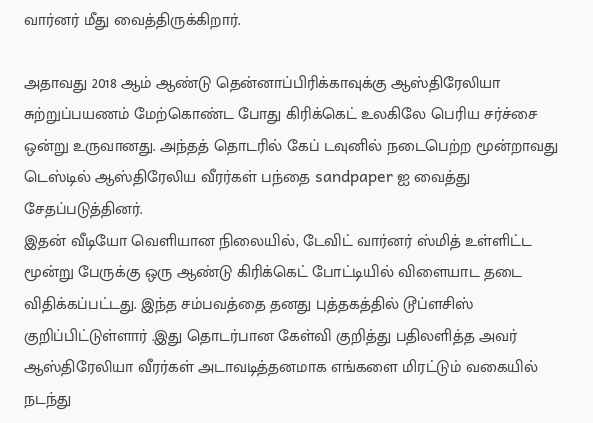வார்னர் மீது வைத்திருக்கிறார்.

அதாவது 2018 ஆம் ஆண்டு தென்னாப்பிரிக்காவுக்கு ஆஸ்திரேலியா சுற்றுப்பயணம் மேற்கொண்ட போது கிரிக்கெட் உலகிலே பெரிய சர்ச்சை ஒன்று உருவானது. அந்தத் தொடரில் கேப் டவுனில் நடைபெற்ற மூன்றாவது டெஸ்டில் ஆஸ்திரேலிய வீரர்கள் பந்தை sandpaper ஐ வைத்து சேதப்படுத்தினர்.
இதன் வீடியோ வெளியான நிலையில், டேவிட் வார்னர் ஸ்மித் உள்ளிட்ட மூன்று பேருக்கு ஒரு ஆண்டு கிரிக்கெட் போட்டியில் விளையாட தடை விதிக்கப்பட்டது. இந்த சம்பவத்தை தனது புத்தகத்தில் டூப்ளசிஸ் குறிப்பிட்டுள்ளார் .இது தொடர்பான கேள்வி குறித்து பதிலளித்த அவர் ஆஸ்திரேலியா வீரர்கள் அடாவடித்தனமாக எங்களை மிரட்டும் வகையில் நடந்து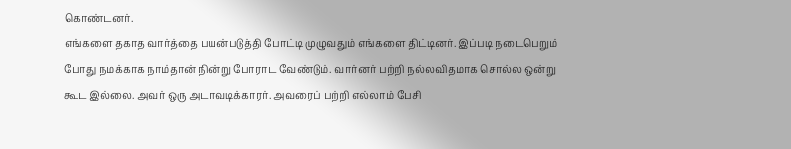கொண்டனர்.
எங்களை தகாத வார்த்தை பயன்படுத்தி போட்டி முழுவதும் எங்களை திட்டினர். இப்படி நடைபெறும் போது நமக்காக நாம்தான் நின்று போராட வேண்டும். வார்னர் பற்றி நல்லவிதமாக சொல்ல ஒன்று கூட இல்லை. அவர் ஒரு அடாவடிக்காரர். அவரைப் பற்றி எல்லாம் பேசி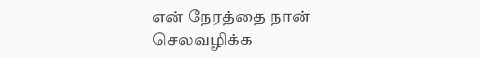என் நேரத்தை நான் செலவழிக்க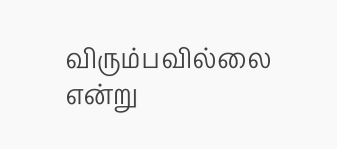விரும்பவில்லை என்று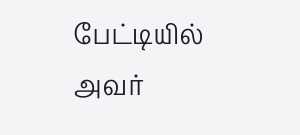பேட்டியில் அவர்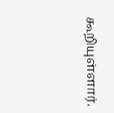கூறியுள்ளார்.